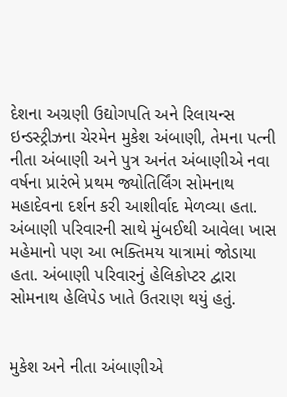દેશના અગ્રણી ઉદ્યોગપતિ અને રિલાયન્સ ઇન્ડસ્ટ્રીઝના ચેરમેન મુકેશ અંબાણી, તેમના પત્ની નીતા અંબાણી અને પુત્ર અનંત અંબાણીએ નવા વર્ષના પ્રારંભે પ્રથમ જ્યોતિર્લિંગ સોમનાથ મહાદેવના દર્શન કરી આશીર્વાદ મેળવ્યા હતા. અંબાણી પરિવારની સાથે મુંબઈથી આવેલા ખાસ મહેમાનો પણ આ ભક્તિમય યાત્રામાં જોડાયા હતા. અંબાણી પરિવારનું હેલિકોપ્ટર દ્વારા સોમનાથ હેલિપેડ ખાતે ઉતરાણ થયું હતું.


મુકેશ અને નીતા અંબાણીએ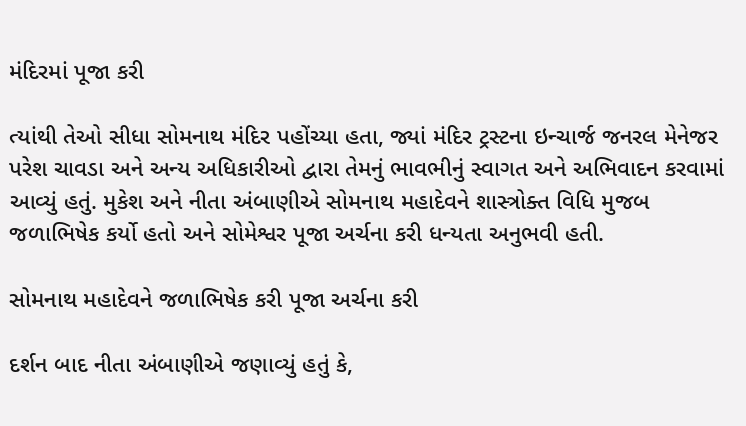મંદિરમાં પૂજા કરી

ત્યાંથી તેઓ સીધા સોમનાથ મંદિર પહોંચ્યા હતા, જ્યાં મંદિર ટ્રસ્ટના ઇન્ચાર્જ જનરલ મેનેજર પરેશ ચાવડા અને અન્ય અધિકારીઓ દ્વારા તેમનું ભાવભીનું સ્વાગત અને અભિવાદન કરવામાં આવ્યું હતું. મુકેશ અને નીતા અંબાણીએ સોમનાથ મહાદેવને શાસ્ત્રોક્ત વિધિ મુજબ જળાભિષેક કર્યો હતો અને સોમેશ્વર પૂજા અર્ચના કરી ધન્યતા અનુભવી હતી.

સોમનાથ મહાદેવને જળાભિષેક કરી પૂજા અર્ચના કરી

દર્શન બાદ નીતા અંબાણીએ જણાવ્યું હતું કે,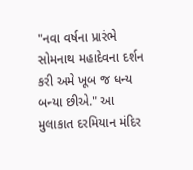"નવા વર્ષના પ્રારંભે સોમનાથ મહાદેવના દર્શન કરી અમે ખૂબ જ ધન્ય બન્યા છીએ." આ મુલાકાત દરમિયાન મંદિર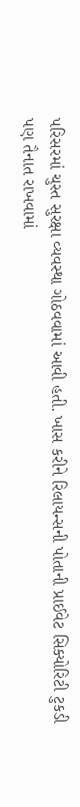પરિસરમાં ચુસ્ત સુરક્ષા વ્યવસ્થા ગોઠવવામાં આવી હતી. ખાસ કરીને રિલાયન્સની પોતાની પ્રાઈવેટ સિક્યોરિટી ટુકડી પણ તૈનાત રાખવામાં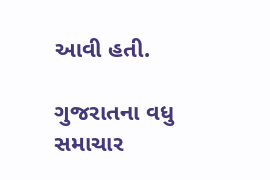આવી હતી.

ગુજરાતના વધુ સમાચાર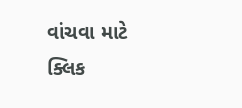વાંચવા માટે ક્લિક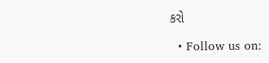કરો

  • Follow us on: